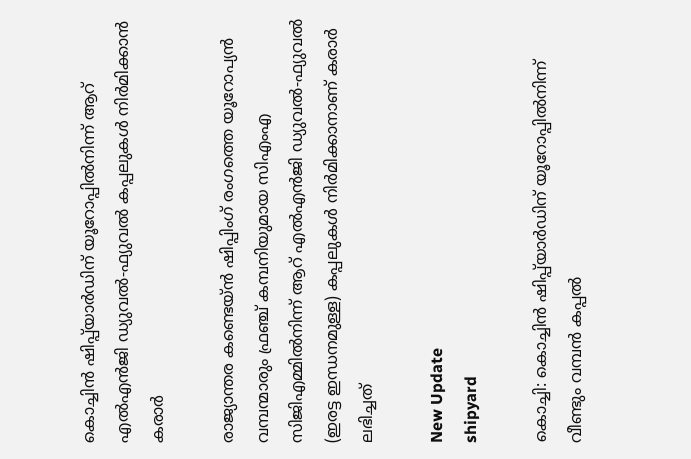കൊച്ചിൻ ഷിപ്പ്‍യാർഡിന് യൂറോപ്പിൽനിന്ന് ആറ് എൽഎൻജി ഡ്യുവൽ-ഫ്യുവൽ കപ്പലുകൾ നിർമിക്കാൻ കരാർ

രാജ്യാന്തര കണ്ടെയ്ൻ ഷിപ്പിംഗ് രംഗത്തെ യൂറോപ്യൻ വമ്പന്മാരും ഫ്രഞ്ച് കമ്പനിയുമായ സിഎംഎ സിജിഎമ്മിൽനിന്ന് ആറ് എൽഎൻജി ഡ്യുവൽ-ഫ്യുവൽ (ഇരട്ട ഇന്ധനമുള്ള) കപ്പലുകൾ നിർമിക്കാനാണ് കരാർ ലഭിച്ചത്

New Update
shipyard

കൊച്ചി: കൊച്ചിൻ ഷിപ്പ്‍യാർഡിന് യൂറോപ്പിൽനിന്ന് വീണ്ടും വമ്പൻ കപ്പൽ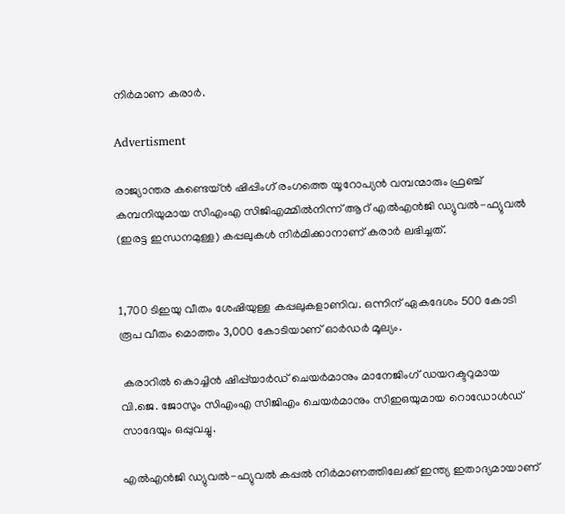നിർമാണ കരാർ.

Advertisment

രാജ്യാന്തര കണ്ടെയ്ൻ ഷിപ്പിംഗ് രംഗത്തെ യൂറോപ്യൻ വമ്പന്മാരും ഫ്രഞ്ച് കമ്പനിയുമായ സിഎംഎ സിജിഎമ്മിൽനിന്ന് ആറ് എൽഎൻജി ഡ്യുവൽ-ഫ്യുവൽ (ഇരട്ട ഇന്ധനമുള്ള) കപ്പലുകൾ നിർമിക്കാനാണ് കരാർ ലഭിച്ചത്.


1,700 ടിഇയു വീതം ശേഷിയുള്ള കപ്പലുകളാണിവ. ഒന്നിന് ഏകദേശം 500 കോടി രൂപ വീതം മൊത്തം 3,000 കോടിയാണ് ഓർഡർ മൂല്യം.

 കരാറിൽ കൊച്ചിൻ ഷിപ്പ്‍യാർഡ് ചെയർമാനും മാനേജിംഗ് ഡയറക്ടറുമായ വി.ജെ. ജോസും സിഎംഎ സിജിഎം ചെയർമാനും സിഇഒയുമായ റൊഡോൾഡ് സാദേയും ഒപ്പുവച്ചു.

എൽഎൻജി ഡ്യുവൽ-ഫ്യുവൽ കപ്പൽ നിർമാണത്തിലേക്ക് ഇന്ത്യ ഇതാദ്യമായാണ്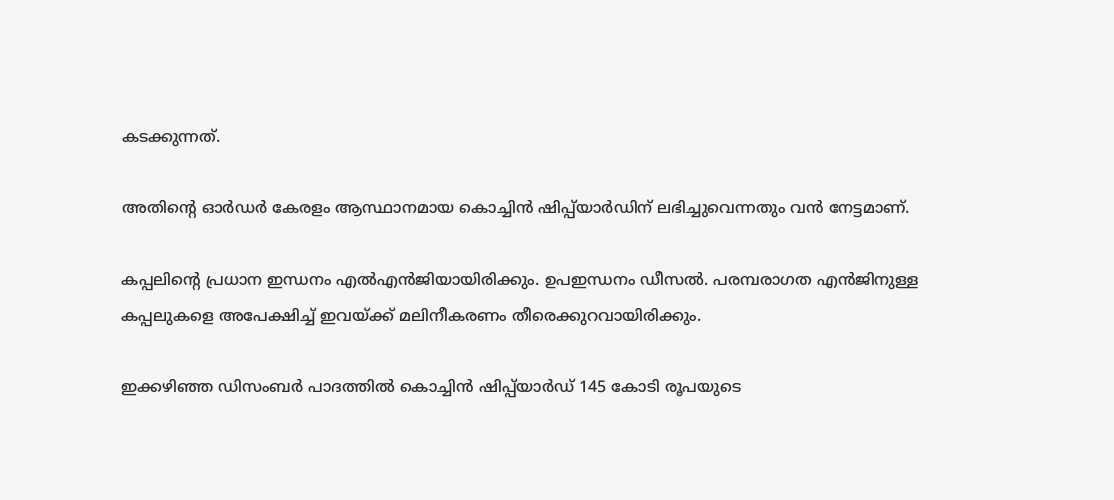കടക്കുന്നത്.

അതിന്‍റെ ഓർഡർ കേരളം ആസ്ഥാനമായ കൊച്ചിൻ ഷിപ്പ്‍യാർഡിന് ലഭിച്ചുവെന്നതും വൻ നേട്ടമാണ്.

കപ്പലിന്റെ പ്രധാന ഇന്ധനം എൽഎൻജിയായിരിക്കും. ഉപഇന്ധനം ഡീസൽ. പരമ്പരാഗത എൻജിനുള്ള കപ്പലുകളെ അപേക്ഷിച്ച് ഇവയ്ക്ക് മലിനീകരണം തീരെക്കുറവായിരിക്കും.

ഇക്കഴിഞ്ഞ ഡിസംബർ പാദത്തിൽ കൊച്ചിൻ ഷിപ്പ്‍യാർഡ് 145 കോടി രൂപയുടെ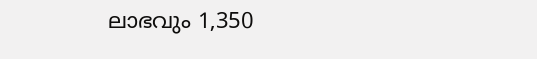ലാഭവും 1,350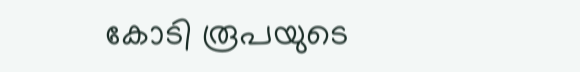കോടി രൂപയുടെ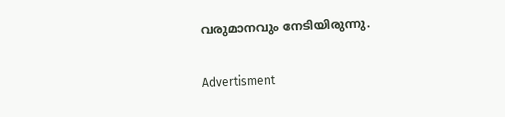വരുമാനവും നേടിയിരുന്നു.

Advertisment